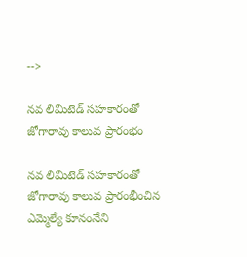-->

నవ లిమిటెడ్ సహకారంతో జోగారావు కాలువ ప్రారంభం

నవ లిమిటెడ్ సహకారంతో జోగారావు కాలువ ప్రారంభీంచిన ఎమ్మెల్యే కూనంనేని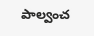పాల్వంచ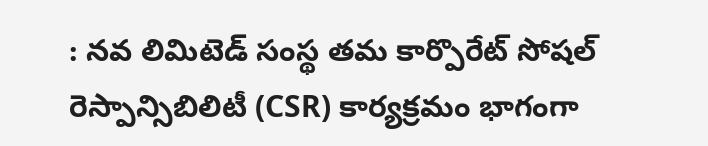: నవ లిమిటెడ్ సంస్థ తమ కార్పొరేట్ సోషల్ రెస్పాన్సిబిలిటీ (CSR) కార్యక్రమం భాగంగా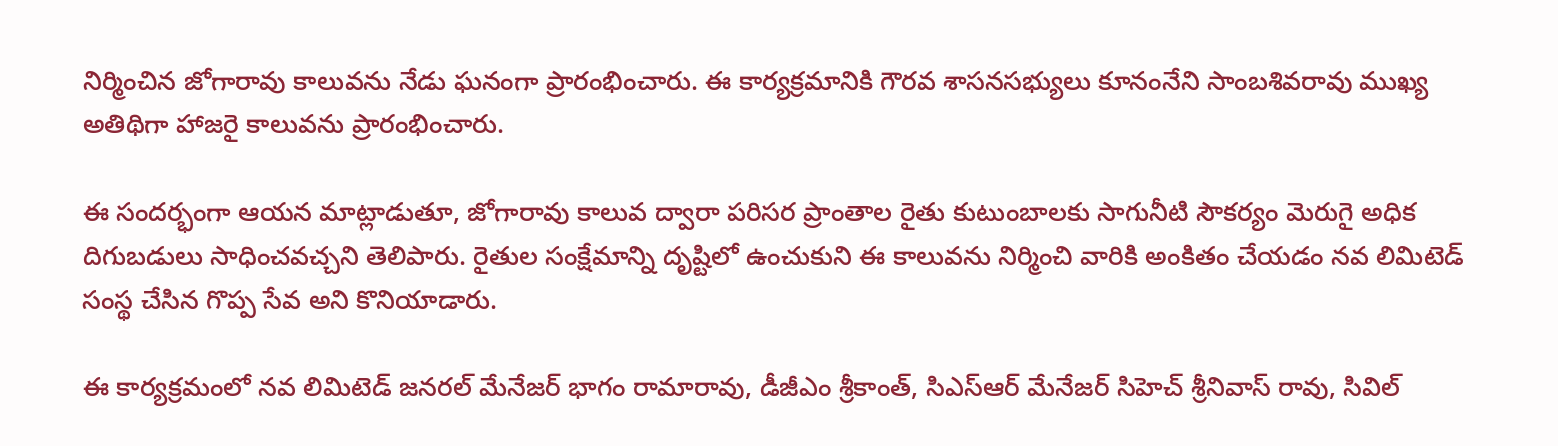నిర్మించిన జోగారావు కాలువను నేడు ఘనంగా ప్రారంభించారు. ఈ కార్యక్రమానికి గౌరవ శాసనసభ్యులు కూనంనేని సాంబశివరావు ముఖ్య అతిథిగా హాజరై కాలువను ప్రారంభించారు.

ఈ సందర్భంగా ఆయన మాట్లాడుతూ, జోగారావు కాలువ ద్వారా పరిసర ప్రాంతాల రైతు కుటుంబాలకు సాగునీటి సౌకర్యం మెరుగై అధిక దిగుబడులు సాధించవచ్చని తెలిపారు. రైతుల సంక్షేమాన్ని దృష్టిలో ఉంచుకుని ఈ కాలువను నిర్మించి వారికి అంకితం చేయడం నవ లిమిటెడ్ సంస్థ చేసిన గొప్ప సేవ అని కొనియాడారు.

ఈ కార్యక్రమంలో నవ లిమిటెడ్ జనరల్ మేనేజర్ భాగం రామారావు, డీజీఎం శ్రీకాంత్, సిఎస్ఆర్ మేనేజర్ సిహెచ్ శ్రీనివాస్ రావు, సివిల్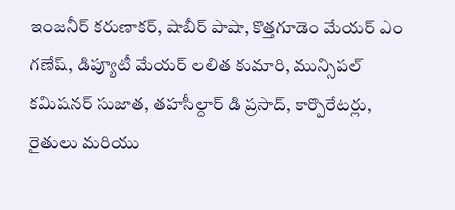ఇంజనీర్ కరుణాకర్, షాబీర్ పాషా, కొత్తగూడెం మేయర్ ఎం గణేష్, డిప్యూటీ మేయర్ లలిత కుమారి, మున్సిపల్ కమిషనర్ సుజాత, తహసీల్దార్ డి ప్రసాద్, కార్పొరేటర్లు, రైతులు మరియు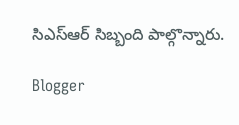సిఎస్ఆర్ సిబ్బంది పాల్గొన్నారు.

Blogger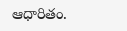ఆధారితం.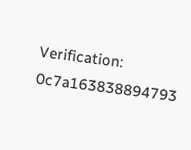Verification: 0c7a163838894793